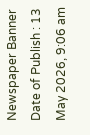Newspaper Banner
Date of Publish : 13 May 2026, 9:06 am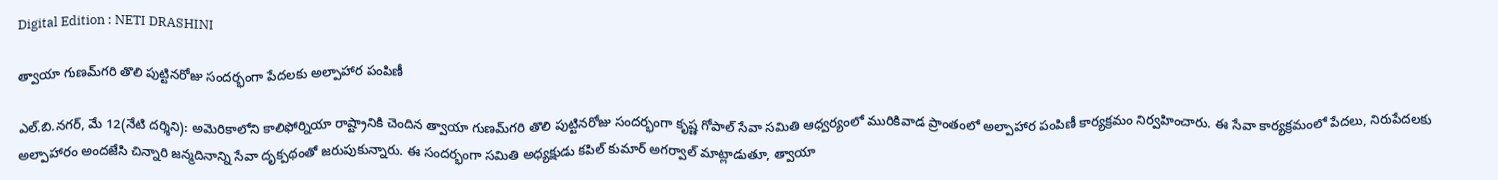Digital Edition : NETI DRASHINI

త్వాయా గుణమ్‌గరి తొలి పుట్టినరోజు సందర్భంగా పేదలకు అల్పాహార పంపిణీ

ఎల్.బి.నగర్, మే 12(నేటి దర్శిని): అమెరికాలోని కాలిఫోర్నియా రాష్ట్రానికి చెందిన త్వాయా గుణమ్‌గరి తొలి పుట్టినరోజు సందర్భంగా కృష్ణ గోపాల్ సేవా సమితి ఆధ్వర్యంలో మురికివాడ ప్రాంతంలో అల్పాహార పంపిణీ కార్యక్రమం నిర్వహించారు. ఈ సేవా కార్యక్రమంలో పేదలు, నిరుపేదలకు అల్పాహారం అందజేసి చిన్నారి జన్మదినాన్ని సేవా దృక్పథంతో జరుపుకున్నారు. ఈ సందర్భంగా సమితి అధ్యక్షుడు కపిల్ కుమార్ అగర్వాల్ మాట్లాడుతూ, త్వాయా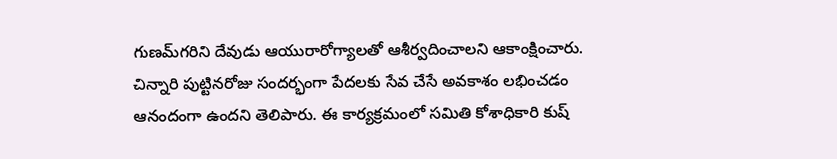గుణమ్‌గరిని దేవుడు ఆయురారోగ్యాలతో ఆశీర్వదించాలని ఆకాంక్షించారు. చిన్నారి పుట్టినరోజు సందర్భంగా పేదలకు సేవ చేసే అవకాశం లభించడం ఆనందంగా ఉందని తెలిపారు. ఈ కార్యక్రమంలో సమితి కోశాధికారి కుష్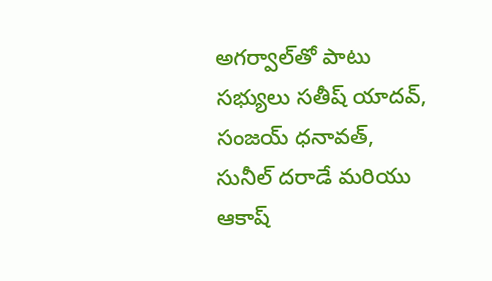అగర్వాల్‌తో పాటు సభ్యులు సతీష్ యాదవ్, సంజయ్ ధనావత్, సునీల్ దరాడే మరియు ఆకాష్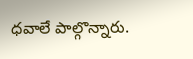ధవాలే పాల్గొన్నారు.